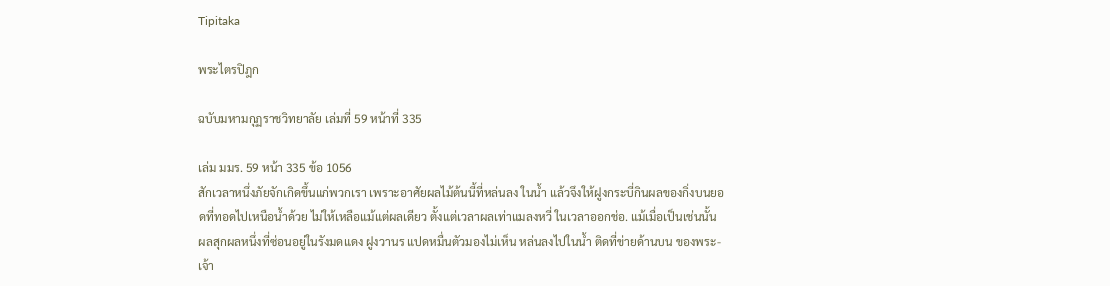Tipitaka

พระไตรปิฎก

ฉบับมหามกุฏราชวิทยาลัย เล่มที่ 59 หน้าที่ 335

เล่ม มมร. 59 หน้า 335 ข้อ 1056
สักเวลาหนึ่งภัยจักเกิดขึ้นแก่พวกเรา เพราะอาศัยผลไม้ต้นนี้ที่หล่นลง ในน้ำ แล้วจึงให้ฝูงกระบี่กินผลของกิ่งบนยอดที่ทอดไปเหนือน้ำด้วย ไม่ให้เหลือแม้แต่ผลเดียว ตั้งแต่เวลาผลเท่าแมลงหวี่ ในเวลาออกช่อ. แม้เมื่อเป็นเช่นนั้น ผลสุกผลหนึ่งที่ซ่อนอยู่ในรังมดแดง ฝูงวานร แปดหมื่นตัวมองไม่เห็น หล่นลงไปในน้ำ ติดที่ข่ายด้านบน ของพระ- เจ้า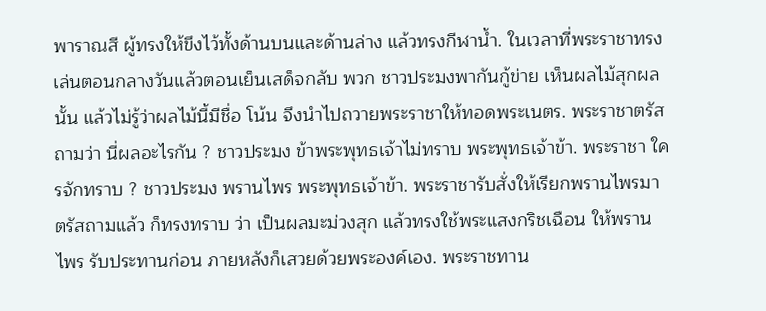พาราณสี ผู้ทรงให้ขึงไว้ทั้งด้านบนและด้านล่าง แล้วทรงกีฬาน้ำ. ในเวลาที่พระราชาทรงเล่นตอนกลางวันแล้วตอนเย็นเสด็จกลับ พวก ชาวประมงพากันกู้ข่าย เห็นผลไม้สุกผลนั้น แล้วไม่รู้ว่าผลไม้นี้มีชื่อ โน้น จึงนำไปถวายพระราชาให้ทอดพระเนตร. พระราชาตรัสถามว่า นี่ผลอะไรกัน ? ชาวประมง ข้าพระพุทธเจ้าไม่ทราบ พระพุทธเจ้าข้า. พระราชา ใครจักทราบ ? ชาวประมง พรานไพร พระพุทธเจ้าข้า. พระราชารับสั่งให้เรียกพรานไพรมา ตรัสถามแล้ว ก็ทรงทราบ ว่า เป็นผลมะม่วงสุก แล้วทรงใช้พระแสงกริชเฉือน ให้พรานไพร รับประทานก่อน ภายหลังก็เสวยด้วยพระองค์เอง. พระราชทาน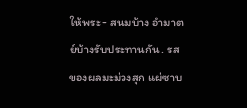ให้พระ- สนมบ้าง อำมาตย์บ้างรับประทานกัน. รสของผลมะม่วงสุก แผ่ซาบ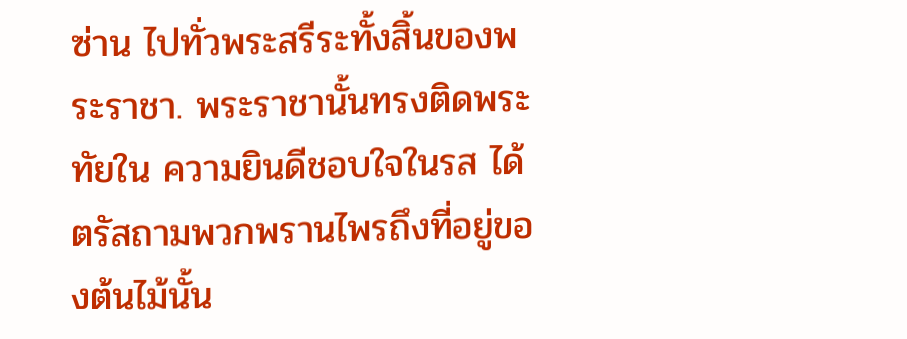ซ่าน ไปทั่วพระสรีระทั้งสิ้นของพระราชา. พระราชานั้นทรงติดพระทัยใน ความยินดีชอบใจในรส ได้ตรัสถามพวกพรานไพรถึงที่อยู่ของต้นไม้นั้น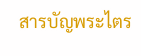สารบัญพระไตร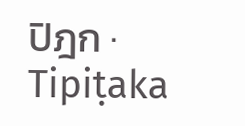ปิฎก · Tipiṭaka